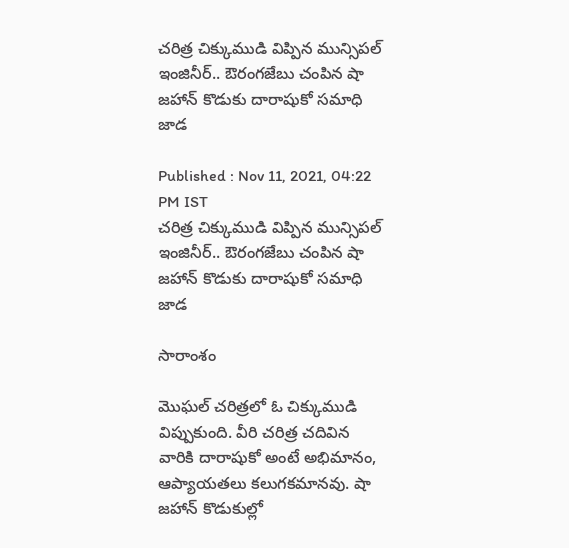చరిత్ర చిక్కుముడి విప్పిన మున్సిపల్ ఇంజినీర్.. ఔరంగజేబు చంపిన షా జహాన్ కొడుకు దారాషుకో సమాధి జాడ

Published : Nov 11, 2021, 04:22 PM IST
చరిత్ర చిక్కుముడి విప్పిన మున్సిపల్ ఇంజినీర్.. ఔరంగజేబు చంపిన షా జహాన్ కొడుకు దారాషుకో సమాధి జాడ

సారాంశం

మొఘల్ చరిత్రలో ఓ చిక్కుముడి విప్పుకుంది. వీరి చరిత్ర చదివిన వారికి దారాషుకో అంటే అభిమానం, ఆప్యాయతలు కలుగకమానవు. షా జహాన్ కొడుకుల్లో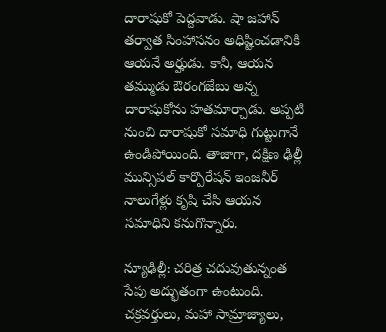దారాషుకో పెద్దవాడు. షా జహాన్ తర్వాత సింహాసనం అధిష్టించడానికి ఆయనే అర్హుడు. కానీ, ఆయన తమ్ముడు ఔరంగజేబు అన్న దారాషుకోను హతమార్చాడు. అప్పటి నుంచి దారాషుకో సమాధి గుట్టుగానే ఉండిపోయింది. తాజాగా, దక్షిణ ఢిల్లీ మున్సిపల్ కార్పొరేషన్ ఇంజనీర్ నాలుగేళ్లు కృషి చేసి ఆయన సమాధిని కనుగొన్నారు.

న్యూఢిల్లీ: చరిత్ర చదువుతున్నంత సేపు అద్భుతంగా ఉంటుంది. చక్రవర్తులు, మహా సామ్రాజ్యాలు,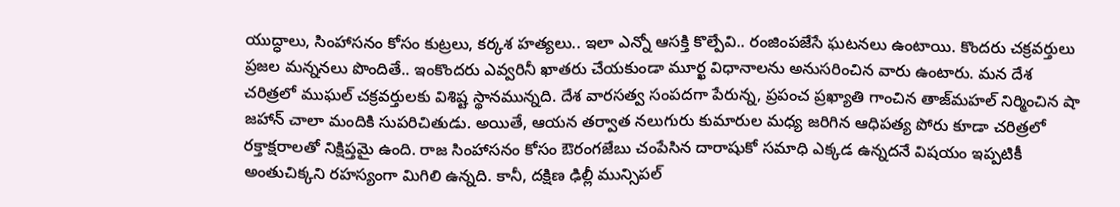యుద్ధాలు, సింహాసనం కోసం కుట్రలు, కర్కశ హత్యలు.. ఇలా ఎన్నో ఆసక్తి కొల్పేవి.. రంజింపజేసే ఘటనలు ఉంటాయి. కొందరు చక్రవర్తులు ప్రజల మన్ననలు పొందితే.. ఇంకొందరు ఎవ్వరినీ ఖాతరు చేయకుండా మూర్ఖ విధానాలను అనుసరించిన వారు ఉంటారు. మన దేశ చరిత్రలో ముఘల్ చక్రవర్తులకు విశిష్ట స్థానమున్నది. దేశ వారసత్వ సంపదగా పేరున్న, ప్రపంచ ప్రఖ్యాతి గాంచిన తాజ్‌మహల్ నిర్మించిన షా జహాన్‌ చాలా మందికి సుపరిచితుడు. అయితే, ఆయన తర్వాత నలుగురు కుమారుల మధ్య జరిగిన ఆధిపత్య పోరు కూడా చరిత్రలో రక్తాక్షరాలతో నిక్షిప్తమై ఉంది. రాజ సింహాసనం కోసం ఔరంగజేబు చంపేసిన దారాషుకో సమాధి ఎక్కడ ఉన్నదనే విషయం ఇప్పటికీ అంతుచిక్కని రహస్యంగా మిగిలి ఉన్నది. కానీ, దక్షిణ ఢిల్లీ మున్సిపల్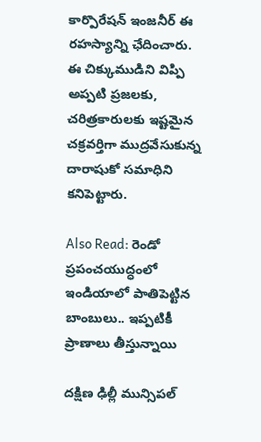కార్పొరేషన్ ఇంజనీర్ ఈ రహస్యాన్ని ఛేదించారు. ఈ చిక్కుముడిని విప్పి అప్పటి ప్రజలకు, చరిత్రకారులకు ఇష్టమైన చక్రవర్తిగా ముద్రవేసుకున్న దారాషుకో సమాధిని కనిపెట్టారు.

Also Read: రెండో ప్రపంచయుద్ధంలో ఇండియాలో పాతిపెట్టిన బాంబులు.. ఇప్పటికీ ప్రాణాలు తీస్తున్నాయి

దక్షిణ ఢిల్లీ మున్సిపల్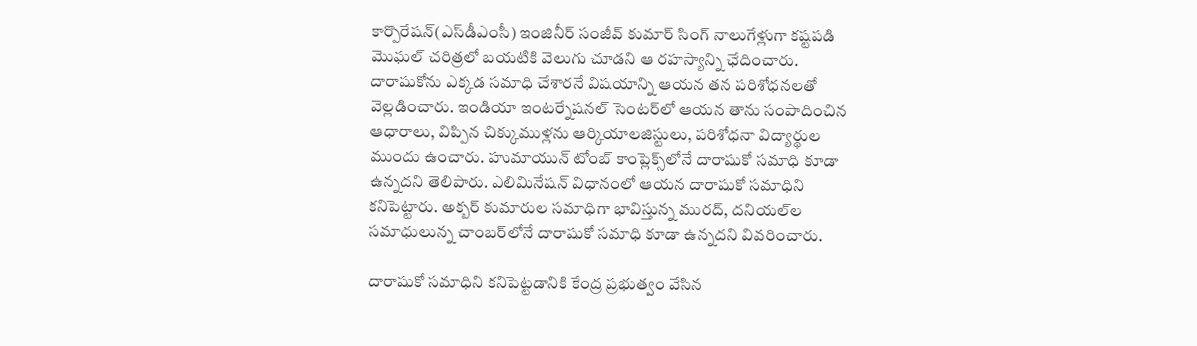కార్పొరేషన్(ఎస్‌డీఎంసీ) ఇంజినీర్ సంజీవ్ కుమార్ సింగ్ నాలుగేళ్లుగా కష్టపడి మొఘల్ చరిత్రలో బయటికి వెలుగు చూడని ఆ రహస్యాన్ని ఛేదించారు. దారాషుకోను ఎక్కడ సమాధి చేశారనే విషయాన్ని ఆయన తన పరిశోధనలతో వెల్లడించారు. ఇండియా ఇంటర్నేషనల్ సెంటర్‌లో ఆయన తాను సంపాదించిన ఆధారాలు, విప్పిన చిక్కుముళ్లను ఆర్కియాలజిస్టులు, పరిశోధనా విద్యార్థుల ముందు ఉంచారు. హుమాయున్ టోంబ్ కాంప్లెక్స్‌లోనే దారాషుకో సమాధి కూడా ఉన్నదని తెలిపారు. ఎలిమినేషన్ విధానంలో ఆయన దారాషుకో సమాధిని కనిపెట్టారు. అక్బర్ కుమారుల సమాధిగా భావిస్తున్న మురద్, దనియల్‌ల సమాధులున్న చాంబర్‌లోనే దారాషుకో సమాధి కూడా ఉన్నదని వివరించారు.

దారాషుకో సమాధిని కనిపెట్టడానికి కేంద్ర ప్రభుత్వం వేసిన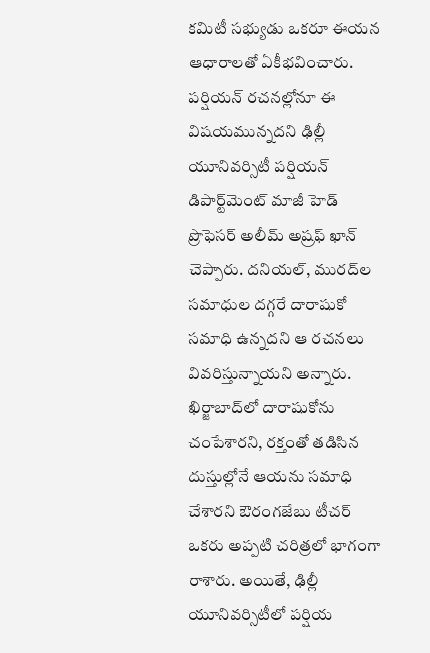కమిటీ సభ్యుడు ఒకరూ ఈయన ఆధారాలతో ఏకీభవించారు. పర్షియన్ రచనల్లోనూ ఈ విషయమున్నదని ఢిల్లీ యూనివర్సిటీ పర్షియన్ డిపార్ట్‌మెంట్ మాజీ హెడ్ ప్రొఫెసర్ అలీమ్ అష్రఫ్ ఖాన్ చెప్పారు. దనియల్, మురద్‌ల సమాధుల దగ్గరే దారాషుకో సమాధి ఉన్నదని ఆ రచనలు వివరిస్తున్నాయని అన్నారు. ఖిర్జాబాద్‌లో దారాషుకోను చంపేశారని, రక్తంతో తడిసిన దుస్తుల్లోనే ఆయను సమాధి చేశారని ఔరంగజేబు టీచర్ ఒకరు అప్పటి చరిత్రలో భాగంగా రాశారు. అయితే, ఢిల్లీ యూనివర్సిటీలో పర్షియ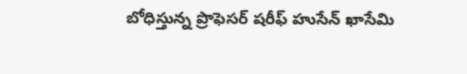బోధిస్తున్న ప్రొఫెసర్ షరీఫ్ హుసేన్ ఖాసేమి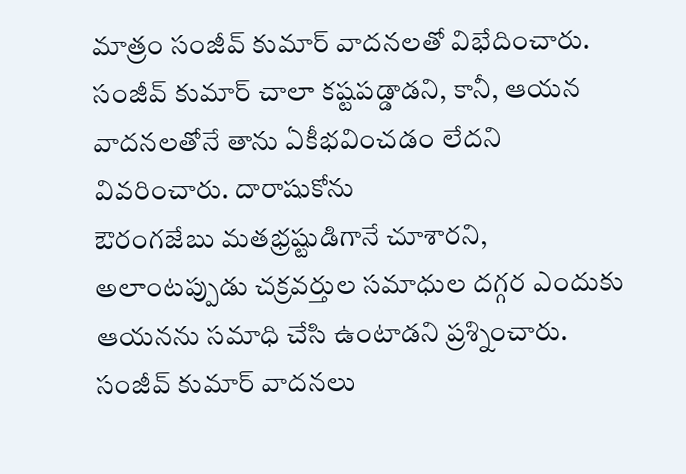మాత్రం సంజీవ్ కుమార్ వాదనలతో విభేదించారు. సంజీవ్ కుమార్ చాలా కష్టపడ్డాడని, కానీ, ఆయన వాదనలతోనే తాను ఏకీభవించడం లేదని వివరించారు. దారాషుకోను
ఔరంగజేబు మతభ్రష్టుడిగానే చూశారని, అలాంటప్పుడు చక్రవర్తుల సమాధుల దగ్గర ఎందుకు ఆయనను సమాధి చేసి ఉంటాడని ప్రశ్నించారు. సంజీవ్ కుమార్ వాదనలు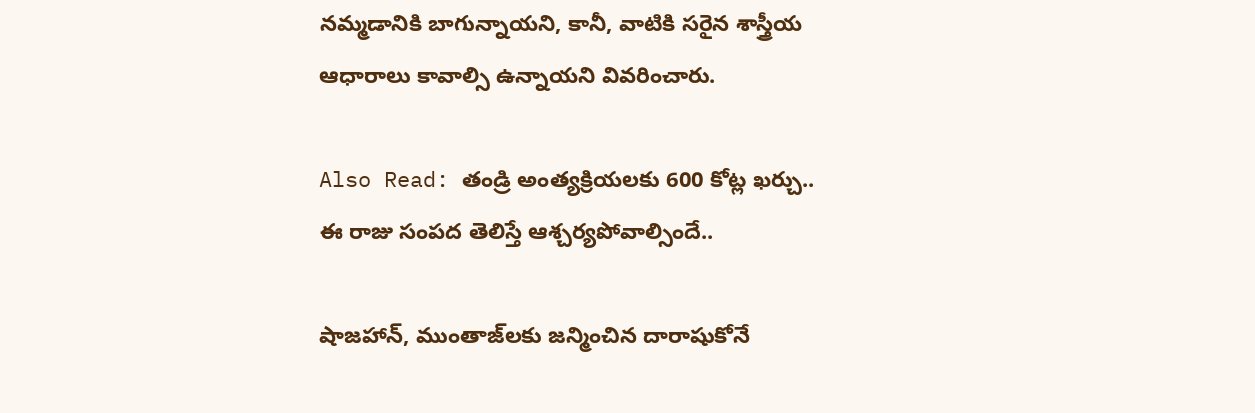నమ్మడానికి బాగున్నాయని, కానీ, వాటికి సరైన శాస్త్రీయ ఆధారాలు కావాల్సి ఉన్నాయని వివరించారు.

Also Read: తండ్రి అంత్యక్రియలకు 600 కోట్ల ఖర్చు.. ఈ రాజు సంపద తెలిస్తే ఆశ్చర్యపోవాల్సిందే..

షాజహాన్, ముంతాజ్‌లకు జన్మించిన దారాషుకోనే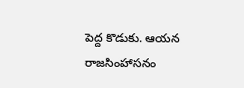పెద్ద కొడుకు. ఆయన రాజసింహాసనం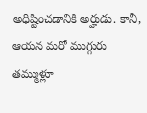అధిష్టించడానికి అర్హుడు. కానీ, ఆయన మరో ముగ్గురు తమ్ముళ్లూ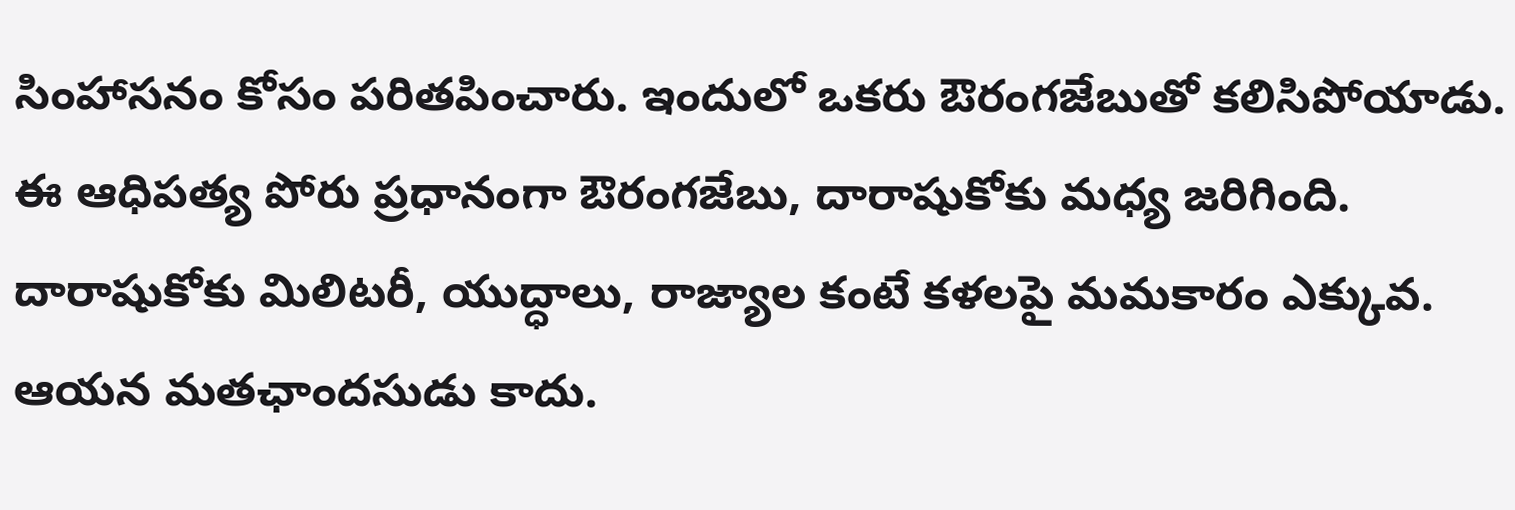సింహాసనం కోసం పరితపించారు. ఇందులో ఒకరు ఔరంగజేబుతో కలిసిపోయాడు. ఈ ఆధిపత్య పోరు ప్రధానంగా ఔరంగజేబు, దారాషుకోకు మధ్య జరిగింది. దారాషుకోకు మిలిటరీ, యుద్ధాలు, రాజ్యాల కంటే కళలపై మమకారం ఎక్కువ. ఆయన మతఛాందసుడు కాదు.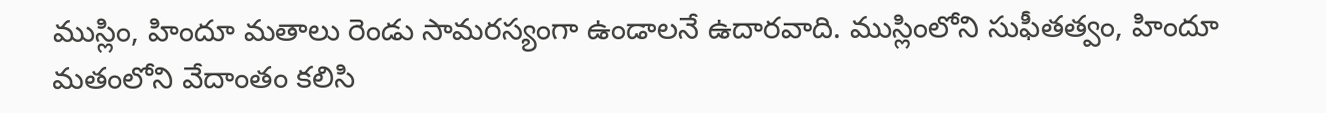ముస్లిం, హిందూ మతాలు రెండు సామరస్యంగా ఉండాలనే ఉదారవాది. ముస్లింలోని సుఫీతత్వం, హిందూ మతంలోని వేదాంతం కలిసి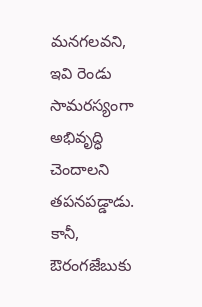మనగలవని, ఇవి రెండు సామరస్యంగా అభివృద్ధి చెందాలని తపనపడ్డాడు. కానీ, ఔరంగజేబుకు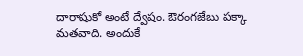దారాషుకో అంటే ద్వేషం. ఔరంగజేబు పక్కా మతవాది. అందుకే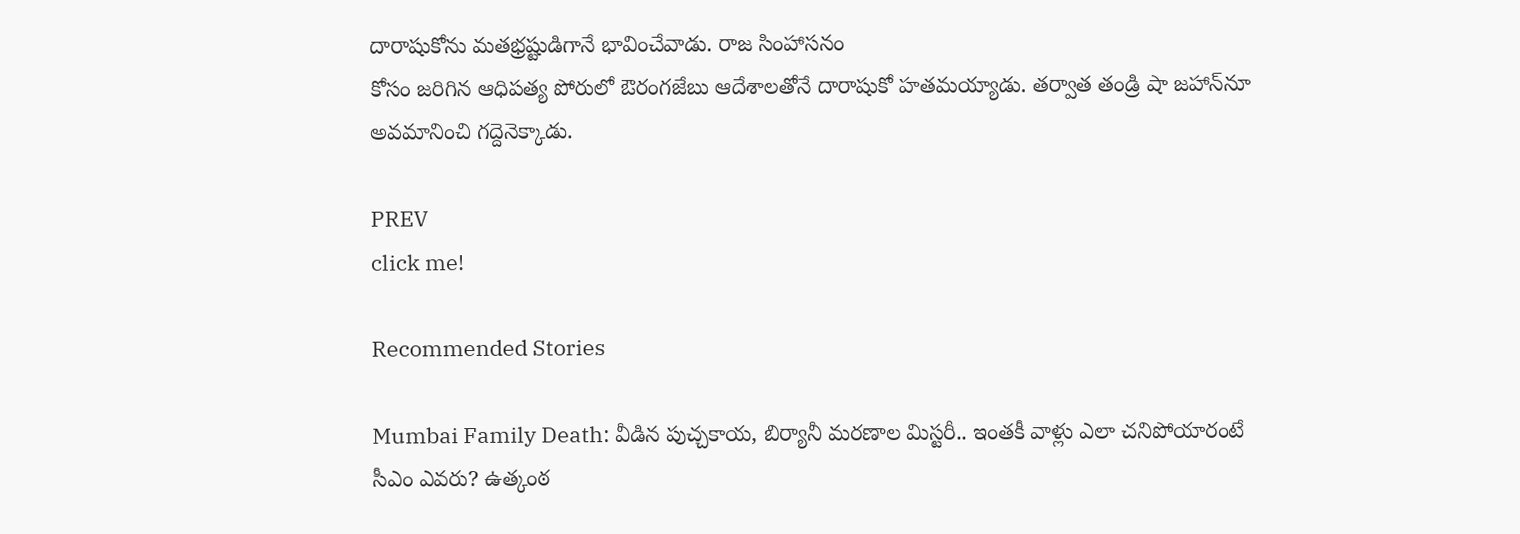దారాషుకోను మతభ్రష్టుడిగానే భావించేవాడు. రాజ సింహాసనం
కోసం జరిగిన ఆధిపత్య పోరులో ఔరంగజేబు ఆదేశాలతోనే దారాషుకో హతమయ్యాడు. తర్వాత తండ్రి షా జహాన్‌నూ అవమానించి గద్దెనెక్కాడు.

PREV
click me!

Recommended Stories

Mumbai Family Death: వీడిన పుచ్చ‌కాయ‌, బిర్యానీ మ‌ర‌ణాల మిస్ట‌రీ.. ఇంత‌కీ వాళ్లు ఎలా చ‌నిపోయారంటే
సీఎం ఎవరు? ఉత్కంఠ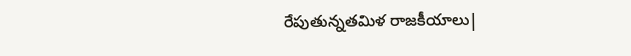రేపుతున్నతమిళ రాజకీయాలు|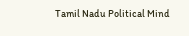Tamil Nadu Political Mind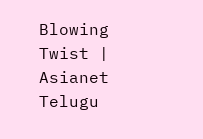Blowing Twist | Asianet Telugu